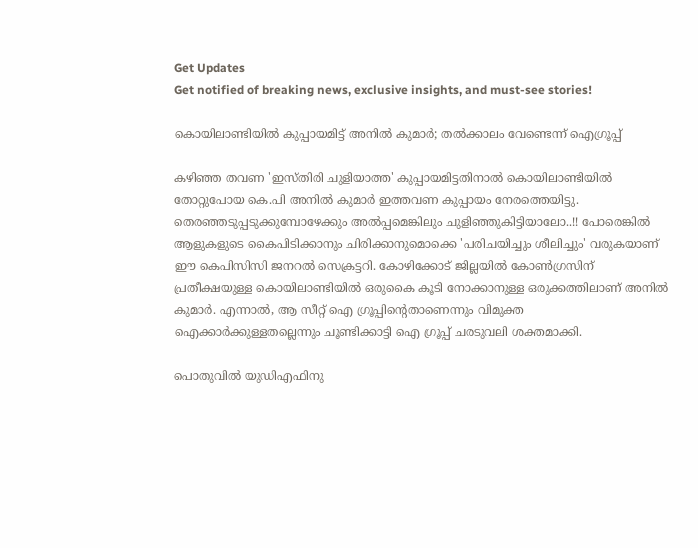Get Updates
Get notified of breaking news, exclusive insights, and must-see stories!

കൊയിലാണ്ടിയില്‍ കുപ്പായമിട്ട് അനില്‍ കുമാര്‍; തല്‍ക്കാലം വേണ്ടെന്ന് ഐഗ്രൂപ്പ്

കഴിഞ്ഞ തവണ 'ഇസ്തിരി ചുളിയാത്ത' കുപ്പായമിട്ടതിനാല്‍ കൊയിലാണ്ടിയില്‍ തോറ്റുപോയ കെ.പി അനില്‍ കുമാര്‍ ഇത്തവണ കുപ്പായം നേരത്തെയിട്ടു. തെരഞ്ഞടുപ്പടുക്കുമ്പോഴേക്കും അല്‍പ്പമെങ്കിലും ചുളിഞ്ഞുകിട്ടിയാലോ..!! പോരെങ്കില്‍ ആളുകളുടെ കൈപിടിക്കാനും ചിരിക്കാനുമൊക്കെ 'പരിചയിച്ചും ശീലിച്ചും' വരുകയാണ് ഈ കെപിസിസി ജനറല്‍ സെക്രട്ടറി. കോഴിക്കോട് ജില്ലയില്‍ കോണ്‍ഗ്രസിന് പ്രതീക്ഷയുള്ള കൊയിലാണ്ടിയില്‍ ഒരുകൈ കൂടി നോക്കാനുള്ള ഒരുക്കത്തിലാണ് അനില്‍ കുമാര്‍. എന്നാല്‍, ആ സീറ്റ് ഐ ഗ്രൂപ്പിന്റെതാണെന്നും വിമുക്ത ഐക്കാര്‍ക്കുള്ളതല്ലെന്നും ചൂണ്ടിക്കാട്ടി ഐ ഗ്രൂപ്പ് ചരടുവലി ശക്തമാക്കി.

പൊതുവില്‍ യുഡിഎഫിനു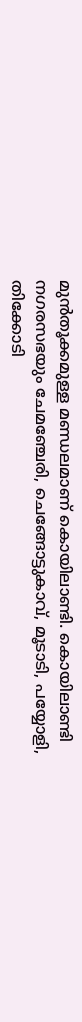മുന്‍തൂക്കമുള്ള മണ്ഡലമാണ് കൊയിലാണ്ടി. കൊയിലാണ്ടി നഗരസഭയും ചേമഞ്ചേരി, ചെങ്ങോട്ടുകാവ്, മൂടാടി, പയ്യോളി, തിക്കോടി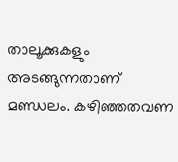താലൂക്കുകളും അടങ്ങുന്നതാണ് മണ്ഡലം. കഴിഞ്ഞതവണ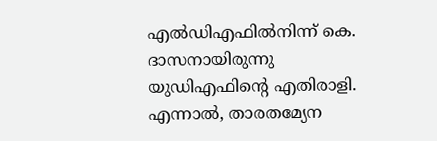എല്‍ഡിഎഫില്‍നിന്ന് കെ. ദാസനായിരുന്നു യുഡിഎഫിന്റെ എതിരാളി. എന്നാല്‍, താരതമ്യേന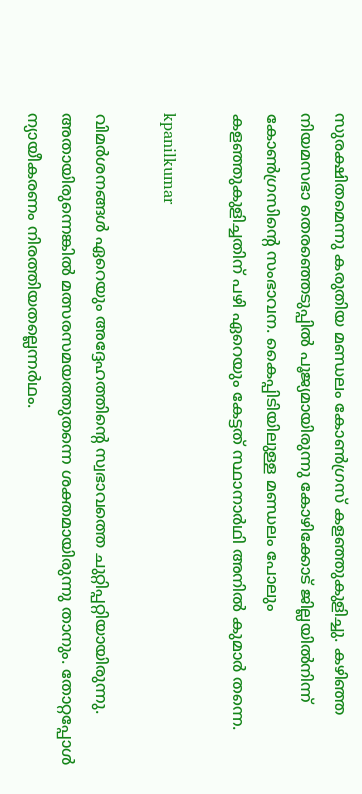സുരക്ഷിതമെന്നു കരുതിയ മണ്ഡലം കോണ്‍ഗ്രസ് കളഞ്ഞുകുളിച്ചു. കഴിഞ്ഞ നിയമസഭാ തെരഞ്ഞെടുപ്പില്‍ പൂജ്യമായിരുന്നു കോഴിക്കോട് ജില്ലയില്‍നിന്ന് കോണ്‍ഗ്രസിന്റെ സംഭാവന. കൈപ്പിടിയിലുള്ള മണ്ഡലം പോലും കളഞ്ഞുകുളിച്ചതിന് പഴി ഏറെയും കേട്ടത് സ്ഥാനാര്‍ഥി അനില്‍ കുമാര്‍ തന്നെ.

kpanilkumar

വിമര്‍ശനങ്ങള്‍ ഏറെയും അദ്ദേഹത്തിന്റെ സ്വഭാവത്തെ ചുറ്റിപ്പറ്റിയായിരുന്നു. അതായിരുന്നെങ്കില്‍ മത്സരസമയത്തുതന്നെ ശക്തമായിരുന്നു താനും. തോറ്റപ്പോള്‍ ന്യായീകരണം നിരത്തിയതല്ലെന്നര്‍ഥം.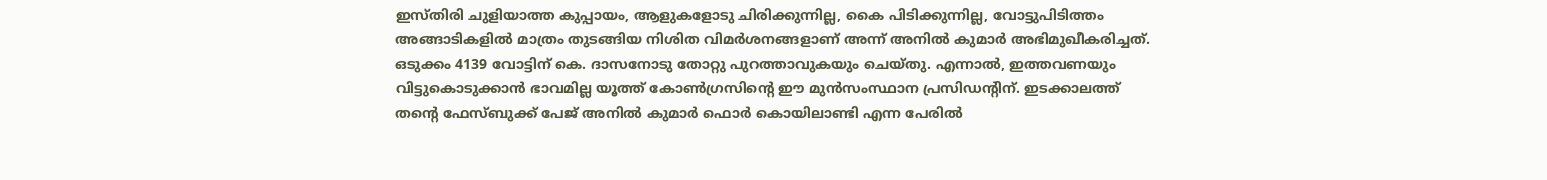ഇസ്തിരി ചുളിയാത്ത കുപ്പായം, ആളുകളോടു ചിരിക്കുന്നില്ല, കൈ പിടിക്കുന്നില്ല, വോട്ടുപിടിത്തം അങ്ങാടികളില്‍ മാത്രം തുടങ്ങിയ നിശിത വിമര്‍ശനങ്ങളാണ് അന്ന് അനില്‍ കുമാര്‍ അഭിമുഖീകരിച്ചത്. ഒടുക്കം 4139 വോട്ടിന് കെ. ദാസനോടു തോറ്റു പുറത്താവുകയും ചെയ്തു. എന്നാല്‍, ഇത്തവണയും വിട്ടുകൊടുക്കാന്‍ ഭാവമില്ല യൂത്ത് കോണ്‍ഗ്രസിന്റെ ഈ മുന്‍സംസ്ഥാന പ്രസിഡന്റിന്. ഇടക്കാലത്ത് തന്റെ ഫേസ്ബുക്ക് പേജ് അനില്‍ കുമാര്‍ ഫൊര്‍ കൊയിലാണ്ടി എന്ന പേരില്‍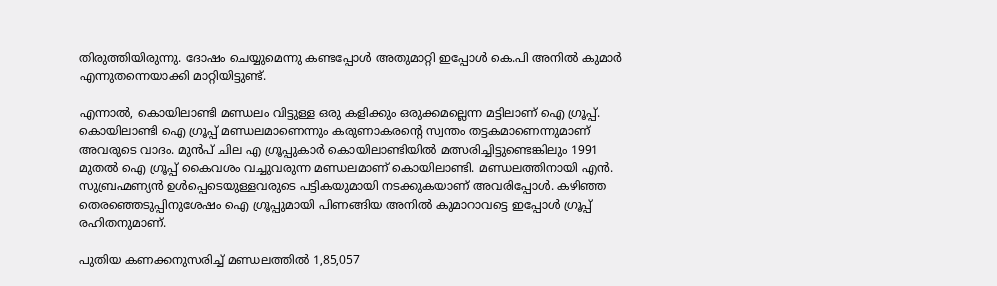തിരുത്തിയിരുന്നു. ദോഷം ചെയ്യുമെന്നു കണ്ടപ്പോള്‍ അതുമാറ്റി ഇപ്പോള്‍ കെ.പി അനില്‍ കുമാര്‍ എന്നുതന്നെയാക്കി മാറ്റിയിട്ടുണ്ട്.

എന്നാല്‍, കൊയിലാണ്ടി മണ്ഡലം വിട്ടുള്ള ഒരു കളിക്കും ഒരുക്കമല്ലെന്ന മട്ടിലാണ് ഐ ഗ്രൂപ്പ്. കൊയിലാണ്ടി ഐ ഗ്രൂപ്പ് മണ്ഡലമാണെന്നും കരുണാകരന്റെ സ്വന്തം തട്ടകമാണെന്നുമാണ് അവരുടെ വാദം. മുന്‍പ് ചില എ ഗ്രൂപ്പുകാര്‍ കൊയിലാണ്ടിയില്‍ മത്സരിച്ചിട്ടുണ്ടെങ്കിലും 1991 മുതല്‍ ഐ ഗ്രൂപ്പ് കൈവശം വച്ചുവരുന്ന മണ്ഡലമാണ് കൊയിലാണ്ടി. മണ്ഡലത്തിനായി എന്‍. സുബ്രഹ്മണ്യന്‍ ഉള്‍പ്പെടെയുള്ളവരുടെ പട്ടികയുമായി നടക്കുകയാണ് അവരിപ്പോള്‍. കഴിഞ്ഞ തെരഞ്ഞെടുപ്പിനുശേഷം ഐ ഗ്രൂപ്പുമായി പിണങ്ങിയ അനില്‍ കുമാറാവട്ടെ ഇപ്പോള്‍ ഗ്രൂപ്പ് രഹിതനുമാണ്.

പുതിയ കണക്കനുസരിച്ച് മണ്ഡലത്തില്‍ 1,85,057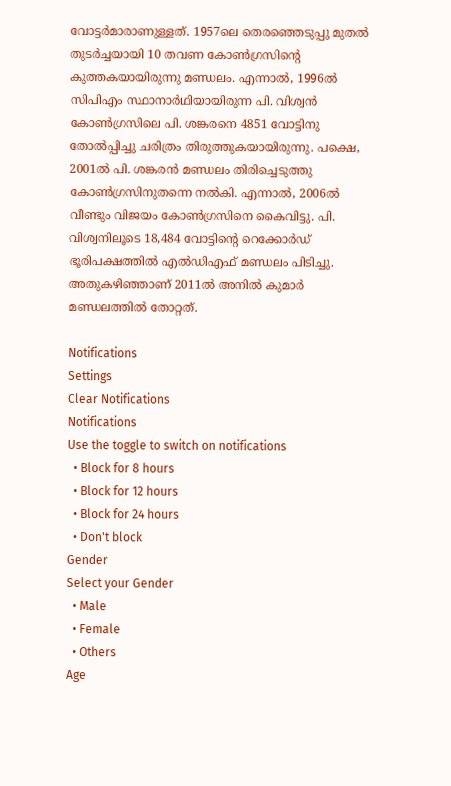വോട്ടര്‍മാരാണുള്ളത്. 1957ലെ തെരഞ്ഞെടുപ്പു മുതല്‍ തുടര്‍ച്ചയായി 10 തവണ കോണ്‍ഗ്രസിന്റെ കുത്തകയായിരുന്നു മണ്ഡലം. എന്നാല്‍, 1996ല്‍ സിപിഎം സ്ഥാനാര്‍ഥിയായിരുന്ന പി. വിശ്വന്‍ കോണ്‍ഗ്രസിലെ പി. ശങ്കരനെ 4851 വോട്ടിനു തോല്‍പ്പിച്ചു ചരിത്രം തിരുത്തുകയായിരുന്നു. പക്ഷെ, 2001ല്‍ പി. ശങ്കരന്‍ മണ്ഡലം തിരിച്ചെടുത്തു കോണ്‍ഗ്രസിനുതന്നെ നല്‍കി. എന്നാല്‍, 2006ല്‍ വീണ്ടും വിജയം കോണ്‍ഗ്രസിനെ കൈവിട്ടു. പി. വിശ്വനിലൂടെ 18,484 വോട്ടിന്റെ റെക്കോര്‍ഡ് ഭൂരിപക്ഷത്തില്‍ എല്‍ഡിഎഫ് മണ്ഡലം പിടിച്ചു. അതുകഴിഞ്ഞാണ് 2011ല്‍ അനില്‍ കുമാര്‍ മണ്ഡലത്തില്‍ തോറ്റത്.

Notifications
Settings
Clear Notifications
Notifications
Use the toggle to switch on notifications
  • Block for 8 hours
  • Block for 12 hours
  • Block for 24 hours
  • Don't block
Gender
Select your Gender
  • Male
  • Female
  • Others
Age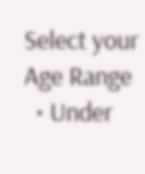Select your Age Range
  • Under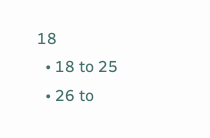18
  • 18 to 25
  • 26 to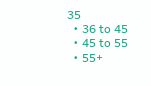35
  • 36 to 45
  • 45 to 55
  • 55+